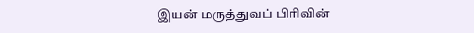இயன் மருத்துவப் பிரிவின்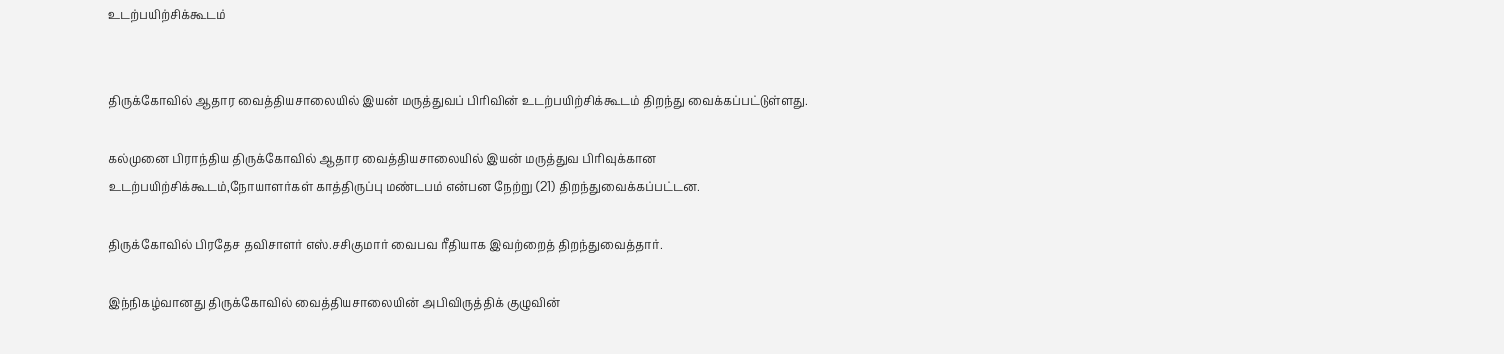உடற்பயிற்சிக்கூடம்


திருக்கோவில் ஆதார வைத்தியசாலையில் இயன் மருத்துவப் பிரிவின் உடற்பயிற்சிக்கூடம் திறந்து வைக்கப்பட்டுள்ளது.

கல்முனை பிராந்திய திருக்கோவில் ஆதார வைத்தியசாலையில் இயன் மருத்துவ பிரிவுக்கான உடற்பயிற்சிக்கூடம்,நோயாளர்கள் காத்திருப்பு மண்டபம் என்பன நேற்று (21) திறந்துவைக்கப்பட்டன.

திருக்கோவில் பிரதேச தவிசாளர் எஸ்.சசிகுமார் வைபவ ரீதியாக இவற்றைத் திறந்துவைத்தார்.

இந்நிகழ்வானது திருக்கோவில் வைத்தியசாலையின் அபிவிருத்திக் குழுவின்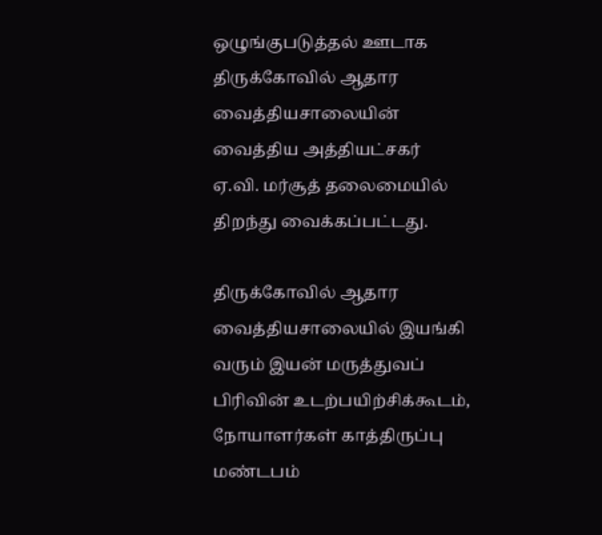ஒழுங்குபடுத்தல் ஊடாக திருக்கோவில் ஆதார வைத்தியசாலையின் வைத்திய அத்தியட்சகர் ஏ.வி. மர்சூத் தலைமையில் திறந்து வைக்கப்பட்டது.

திருக்கோவில் ஆதார வைத்தியசாலையில் இயங்கி வரும் இயன் மருத்துவப் பிரிவின் உடற்பயிற்சிக்கூடம், நோயாளர்கள் காத்திருப்பு மண்டபம்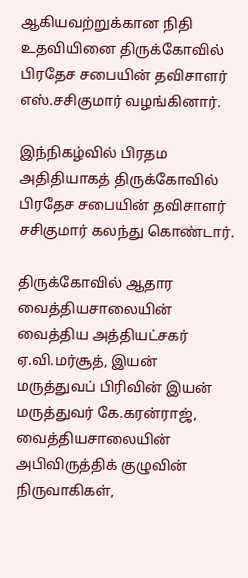ஆகியவற்றுக்கான நிதி உதவியினை திருக்கோவில் பிரதேச சபையின் தவிசாளர் எஸ்.சசிகுமார் வழங்கினார்.

இந்நிகழ்வில் பிரதம அதிதியாகத் திருக்கோவில் பிரதேச சபையின் தவிசாளர் சசிகுமார் கலந்து கொண்டார்.

திருக்கோவில் ஆதார வைத்தியசாலையின் வைத்திய அத்தியட்சகர் ஏ.வி.மர்சூத், இயன் மருத்துவப் பிரிவின் இயன் மருத்துவர் கே.கரன்ராஜ், வைத்தியசாலையின் அபிவிருத்திக் குழுவின் நிருவாகிகள்,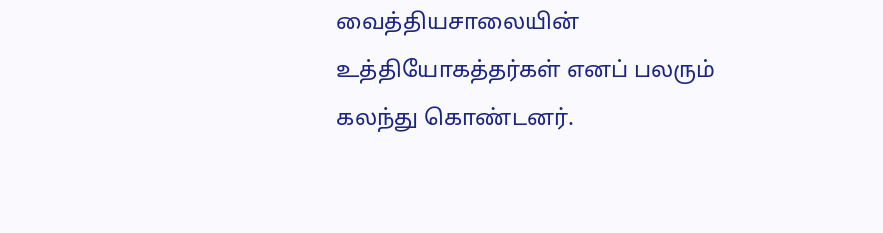வைத்தியசாலையின் உத்தியோகத்தர்கள் எனப் பலரும் கலந்து கொண்டனர்.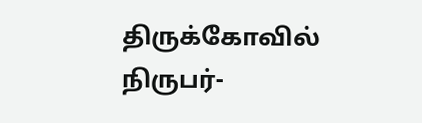திருக்கோவில் நிருபர்-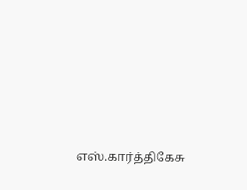எஸ்.கார்த்திகேசு